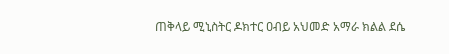ጠቅላይ ሚኒስትር ዶክተር ዐብይ አህመድ አማራ ክልል ደሴ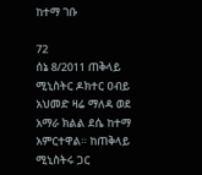ከተማ ገቡ

72
ሰኔ 8/2011 ጠቅላይ ሚኒስትር ዶክተር ዐብይ አህመድ ዛሬ ማለዳ ወደ አማራ ክልል ደሴ ከተማ አምርተዋል። ከጠቅላይ ሚኒስትሩ ጋር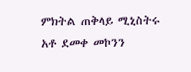ምክትል ጠቅላይ ሚኒስትሩ አቶ ደመቀ መኮንን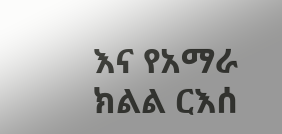እና የአማራ ክልል ርእሰ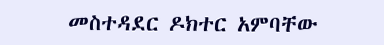መስተዳደር ዶክተር አምባቸው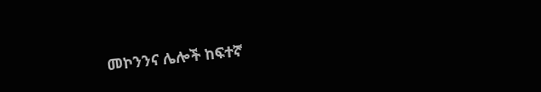መኮንንና ሌሎች ከፍተኛ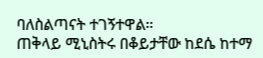ባለስልጣናት ተገኝተዋል።
ጠቅላይ ሚኒስትሩ በቆይታቸው ከደሴ ከተማ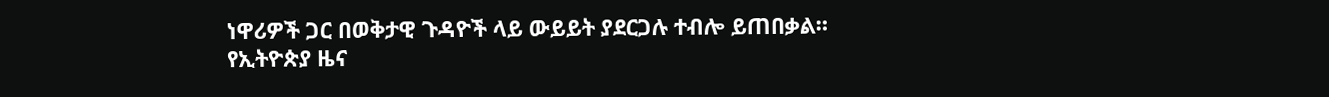ነዋሪዎች ጋር በወቅታዊ ጉዳዮች ላይ ውይይት ያደርጋሉ ተብሎ ይጠበቃል።
የኢትዮጵያ ዜና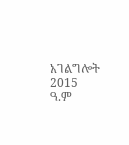አገልግሎት
2015
ዓ.ም